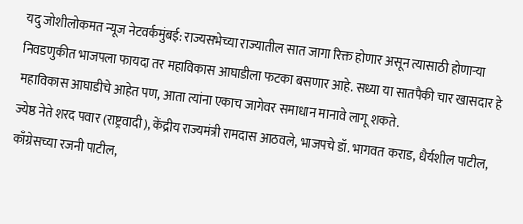यदु जोशीलोकमत न्यूज नेटवर्कमुंबई: राज्यसभेच्या राज्यातील सात जागा रिक्त होणार असून त्यासाठी होणाऱ्या निवडणुकीत भाजपला फायदा तर महाविकास आघाडीला फटका बसणार आहे. सध्या या सातपैकी चार खासदार हे महाविकास आघाडीचे आहेत पण, आता त्यांना एकाच जागेवर समाधान मानावे लागू शकते.
ज्येष्ठ नेते शरद पवार (राष्ट्रवादी), केंद्रीय राज्यमंत्री रामदास आठवले, भाजपचे डॉ. भागवत कराड, धैर्यशील पाटील, काँग्रेसच्या रजनी पाटील,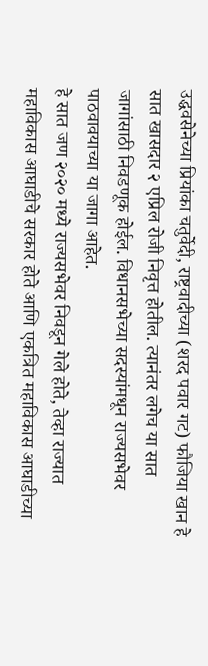उद्धवसेनेच्या प्रियांका चतुर्वेदी, राष्ट्रवादीच्या (शरद पवार गट) फौजिया खान हे सात खासदार २ एप्रिल रोजी निवृत्त होतील. त्यानंतर लगेच या सात जागांसाठी निवडणूक होईल. विधानसभेच्या सदस्यांमधून राज्यसभेवर पाठवावयाच्या या जागा आहेत.
हे सात जण २०२० मध्ये राज्यसभेवर निवडून गेले होते, तेव्हा राज्यात महाविकास आघाडीचे सरकार होते आणि एकत्रित महाविकास आघाडीच्या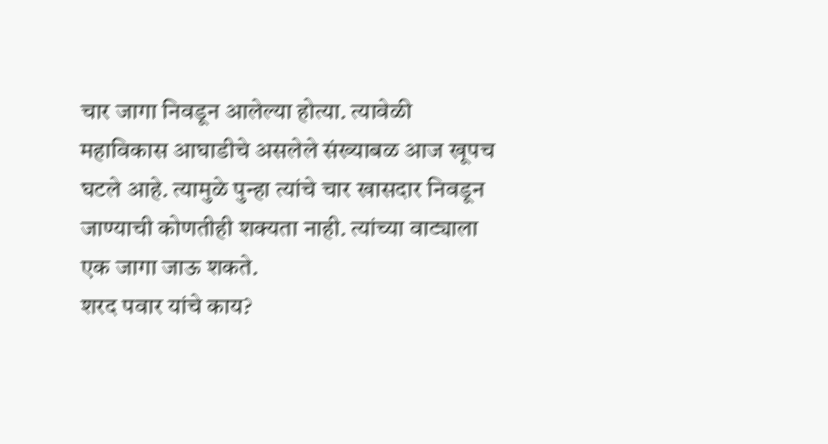चार जागा निवडून आलेल्या होत्या. त्यावेळी महाविकास आघाडीचे असलेले संख्याबळ आज खूपच घटले आहे. त्यामुळे पुन्हा त्यांचे चार खासदार निवडून जाण्याची कोणतीही शक्यता नाही. त्यांच्या वाट्याला एक जागा जाऊ शकते.
शरद पवार यांचे काय?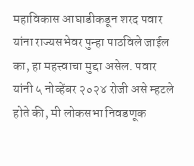महाविकास आघाडीकडून शरद पवार यांना राज्यसभेवर पुन्हा पाठविले जाईल का, हा महत्त्वाचा मुद्दा असेल. पवार यांनी ५ नोव्हेंबर २०२४ रोजी असे म्हटले होते की, मी लोकसभा निवडणूक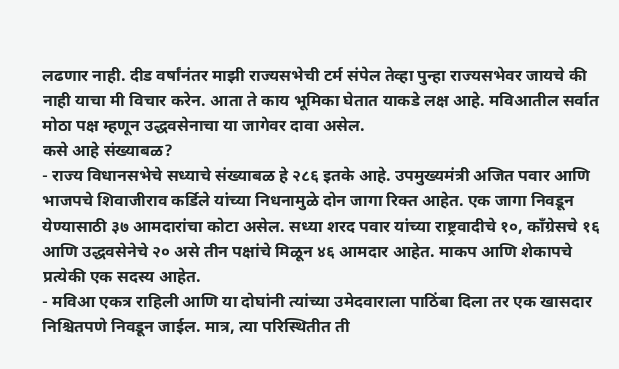लढणार नाही. दीड वर्षांनंतर माझी राज्यसभेची टर्म संपेल तेव्हा पुन्हा राज्यसभेवर जायचे की नाही याचा मी विचार करेन. आता ते काय भूमिका घेतात याकडे लक्ष आहे. मविआतील सर्वात मोठा पक्ष म्हणून उद्धवसेनाचा या जागेवर दावा असेल.
कसे आहे संख्याबळ?
- राज्य विधानसभेचे सध्याचे संख्याबळ हे २८६ इतके आहे. उपमुख्यमंत्री अजित पवार आणि भाजपचे शिवाजीराव कर्डिले यांच्या निधनामुळे दोन जागा रिक्त आहेत. एक जागा निवडून येण्यासाठी ३७ आमदारांचा कोटा असेल. सध्या शरद पवार यांच्या राष्ट्रवादीचे १०, काँग्रेसचे १६ आणि उद्धवसेनेचे २० असे तीन पक्षांचे मिळून ४६ आमदार आहेत. माकप आणि शेकापचे प्रत्येकी एक सदस्य आहेत.
- मविआ एकत्र राहिली आणि या दोघांनी त्यांच्या उमेदवाराला पाठिंबा दिला तर एक खासदार निश्चितपणे निवडून जाईल. मात्र, त्या परिस्थितीत ती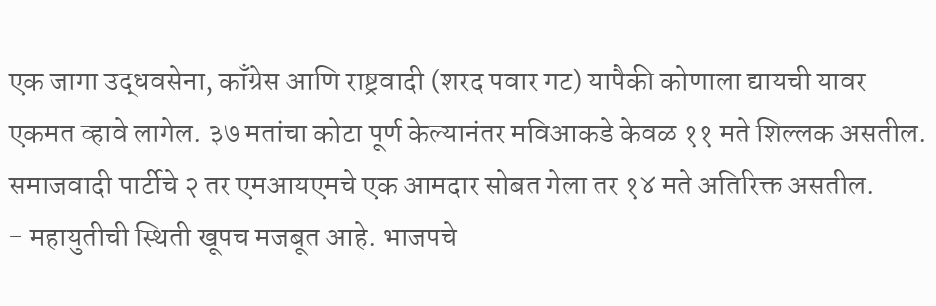एक जागा उद्धवसेना, काँग्रेस आणि राष्ट्रवादी (शरद पवार गट) यापैकी कोणाला द्यायची यावर एकमत व्हावे लागेल. ३७ मतांचा कोटा पूर्ण केल्यानंतर मविआकडे केवळ ११ मते शिल्लक असतील. समाजवादी पार्टीचे २ तर एमआयएमचे एक आमदार सोबत गेला तर १४ मते अतिरिक्त असतील.
- महायुतीची स्थिती खूपच मजबूत आहे. भाजपचे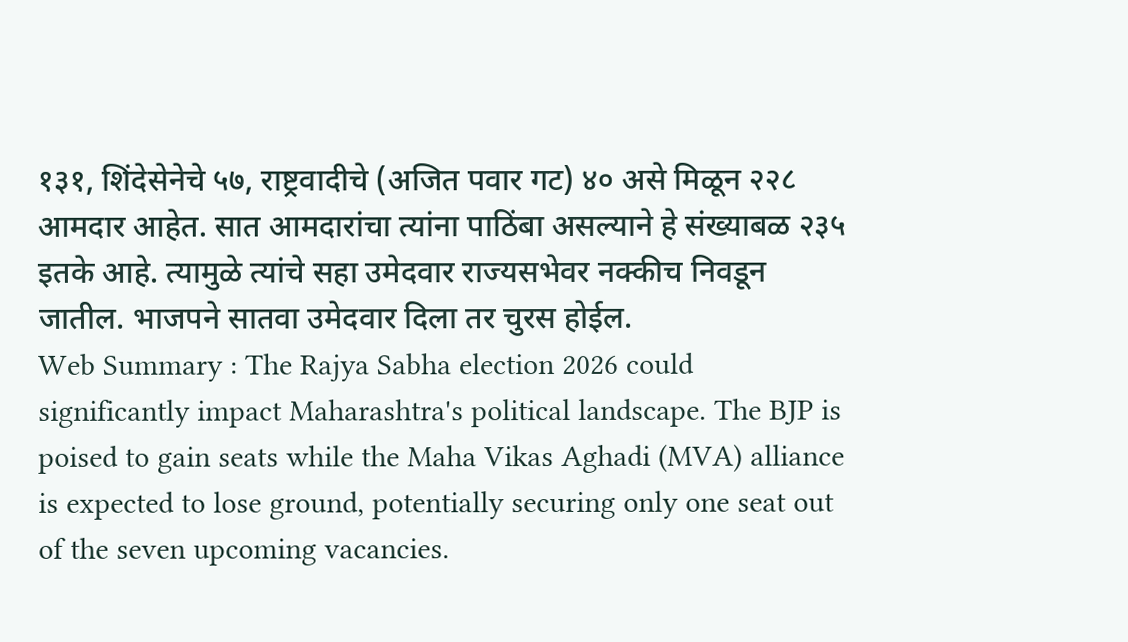१३१, शिंदेसेनेचे ५७, राष्ट्रवादीचे (अजित पवार गट) ४० असे मिळून २२८ आमदार आहेत. सात आमदारांचा त्यांना पाठिंबा असल्याने हे संख्याबळ २३५ इतके आहे. त्यामुळे त्यांचे सहा उमेदवार राज्यसभेवर नक्कीच निवडून जातील. भाजपने सातवा उमेदवार दिला तर चुरस होईल.
Web Summary : The Rajya Sabha election 2026 could significantly impact Maharashtra's political landscape. The BJP is poised to gain seats while the Maha Vikas Aghadi (MVA) alliance is expected to lose ground, potentially securing only one seat out of the seven upcoming vacancies.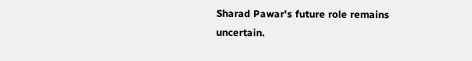Sharad Pawar's future role remains uncertain.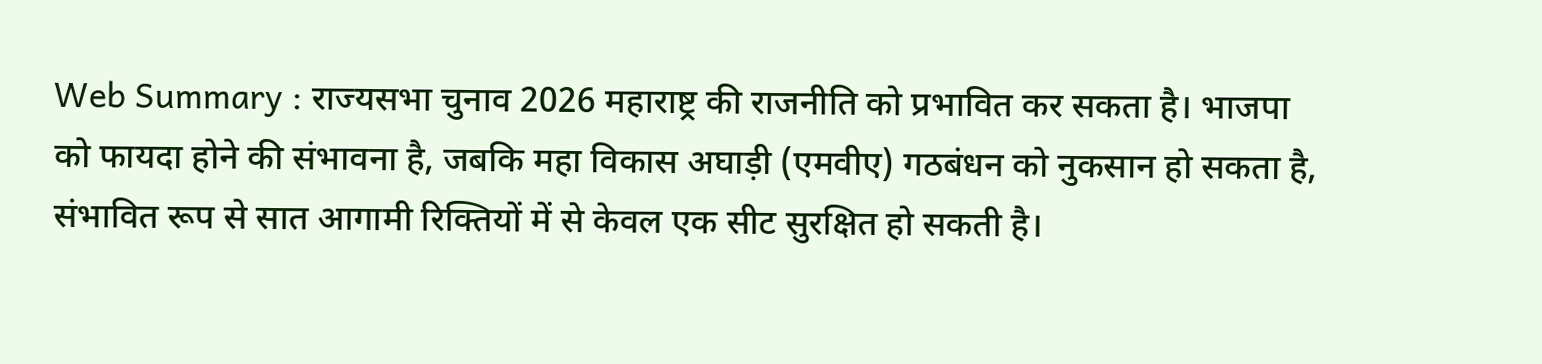Web Summary : राज्यसभा चुनाव 2026 महाराष्ट्र की राजनीति को प्रभावित कर सकता है। भाजपा को फायदा होने की संभावना है, जबकि महा विकास अघाड़ी (एमवीए) गठबंधन को नुकसान हो सकता है, संभावित रूप से सात आगामी रिक्तियों में से केवल एक सीट सुरक्षित हो सकती है।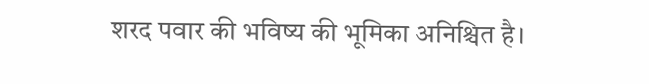शरद पवार की भविष्य की भूमिका अनिश्चित है।